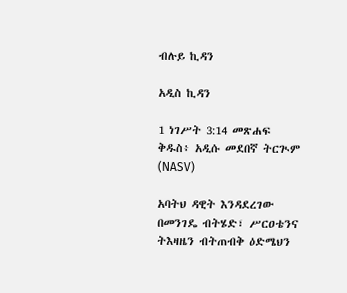ብሉይ ኪዳን

አዲስ ኪዳን

1 ነገሥት 3:14 መጽሐፍ ቅዱስ፥ አዲሱ መደበኛ ትርጒም (NASV)

አባትህ ዳዊት እንዳደረገው በመንገዴ ብትሄድ፣ ሥርዐቴንና ትእዛዜን ብትጠብቅ ዕድሜህን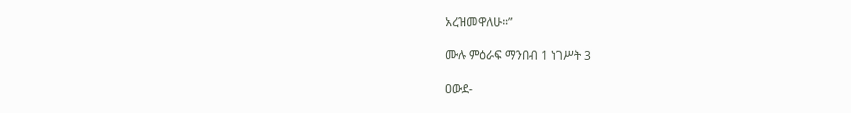አረዝመዋለሁ።”

ሙሉ ምዕራፍ ማንበብ 1 ነገሥት 3

ዐውደ-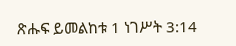ጽሑፍ ይመልከቱ 1 ነገሥት 3:14